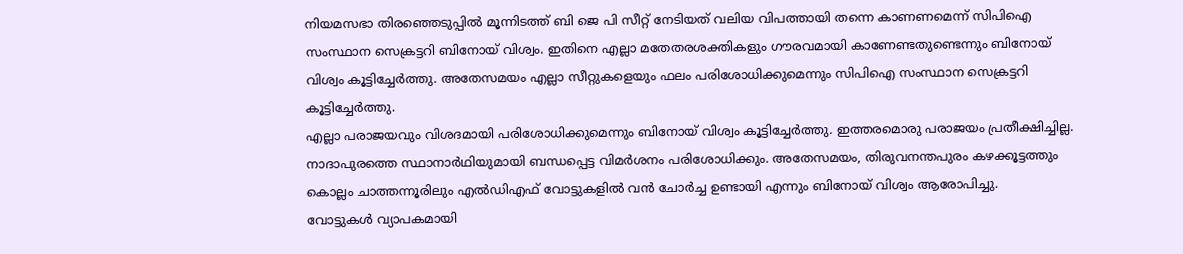നിയമസഭാ തിരഞ്ഞെടുപ്പിൽ മൂന്നിടത്ത് ബി ജെ പി സീറ്റ് നേടിയത് വലിയ വിപത്തായി തന്നെ കാണണമെന്ന് സിപിഐ സംസ്ഥാന സെക്രട്ടറി ബിനോയ് വിശ്വം. ഇതിനെ എല്ലാ മതേതരശക്തികളും ഗൗരവമായി കാണേണ്ടതുണ്ടെന്നും ബിനോയ് വിശ്വം കൂട്ടിച്ചേർത്തു. അതേസമയം എല്ലാ സീറ്റുകളെയും ഫലം പരിശോധിക്കുമെന്നും സിപിഐ സംസ്ഥാന സെക്രട്ടറി കൂട്ടിച്ചേർത്തു.
എല്ലാ പരാജയവും വിശദമായി പരിശോധിക്കുമെന്നും ബിനോയ് വിശ്വം കൂട്ടിച്ചേർത്തു. ഇത്തരമൊരു പരാജയം പ്രതീക്ഷിച്ചില്ല. നാദാപുരത്തെ സ്ഥാനാർഥിയുമായി ബന്ധപ്പെട്ട വിമർശനം പരിശോധിക്കും. അതേസമയം, തിരുവനന്തപുരം കഴക്കൂട്ടത്തും കൊല്ലം ചാത്തന്നൂരിലും എൽഡിഎഫ് വോട്ടുകളിൽ വൻ ചോർച്ച ഉണ്ടായി എന്നും ബിനോയ് വിശ്വം ആരോപിച്ചു.
വോട്ടുകൾ വ്യാപകമായി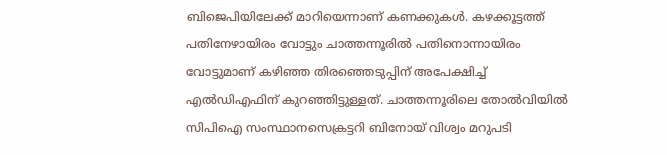ബിജെപിയിലേക്ക് മാറിയെന്നാണ് കണക്കുകൾ. കഴക്കൂട്ടത്ത് പതിനേഴായിരം വോട്ടും ചാത്തന്നൂരിൽ പതിനൊന്നായിരം വോട്ടുമാണ് കഴിഞ്ഞ തിരഞ്ഞെടുപ്പിന് അപേക്ഷിച്ച് എൽഡിഎഫിന് കുറഞ്ഞിട്ടുള്ളത്. ചാത്തന്നൂരിലെ തോൽവിയിൽ സിപിഐ സംസ്ഥാനസെക്രട്ടറി ബിനോയ് വിശ്വം മറുപടി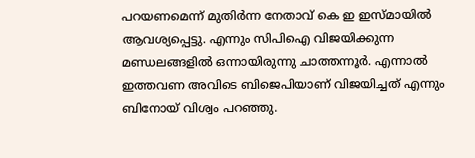പറയണമെന്ന് മുതിർന്ന നേതാവ് കെ ഇ ഇസ്മായിൽ ആവശ്യപ്പെട്ടു. എന്നും സിപിഐ വിജയിക്കുന്ന മണ്ഡലങ്ങളിൽ ഒന്നായിരുന്നു ചാത്തന്നൂർ. എന്നാൽ ഇത്തവണ അവിടെ ബിജെപിയാണ് വിജയിച്ചത് എന്നും ബിനോയ് വിശ്വം പറഞ്ഞു.